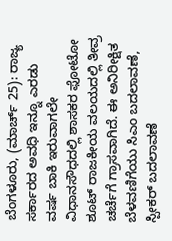ಬೆಂಗಳೂರು, (ಮಾರ್ಚ್ 25): ರಾಜ್ಯ ಸರ್ಕಾರದ ಅವಧಿ ಇನ್ನೂ ಎರಡು ವರ್ಷ ಬಾಕಿ ಇರುವಾಗಲೇ ವಿಧಾನಸೌಧದಲ್ಲಿ ಶಾಸಕರ ಫೋಟೋ ಶೂಟ್ ರಾಜಕೀಯ ವಲಯದಲ್ಲಿ ತೀವ್ರ ಚರ್ಚೆಗೆ ಗ್ರಾಸವಾಗಿದೆ. ಈ ಅನಿರೀಕ್ಷಿತ ಬೆಳವಣಿಗೆಯು ಸಿಎಂ ಬದಲಾವಣೆ, ಸ್ಪೀಕರ್ ಬದಲಾವಣೆ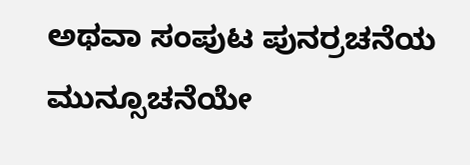ಅಥವಾ ಸಂಪುಟ ಪುನರ್ರಚನೆಯ ಮುನ್ಸೂಚನೆಯೇ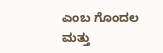ಎಂಬ ಗೊಂದಲ ಮತ್ತು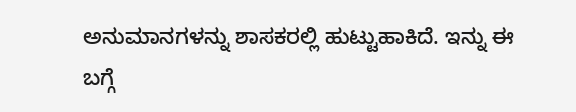ಅನುಮಾನಗಳನ್ನು ಶಾಸಕರಲ್ಲಿ ಹುಟ್ಟುಹಾಕಿದೆ. ಇನ್ನು ಈ ಬಗ್ಗೆ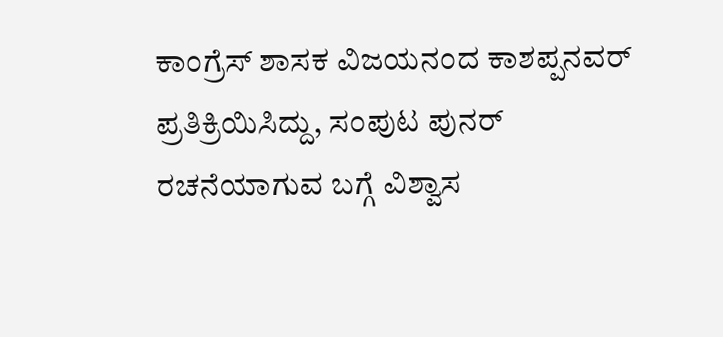ಕಾಂಗ್ರೆಸ್ ಶಾಸಕ ವಿಜಯನಂದ ಕಾಶಪ್ಪನವರ್ ಪ್ರತಿಕ್ರಿಯಿಸಿದ್ದು, ಸಂಪುಟ ಪುನರ್ ರಚನೆಯಾಗುವ ಬಗ್ಗೆ ವಿಶ್ವಾಸ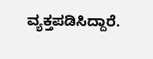ವ್ಯಕ್ತಪಡಿಸಿದ್ದಾರೆ.